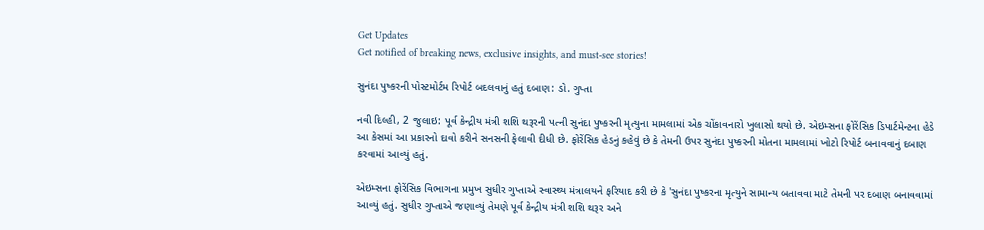Get Updates
Get notified of breaking news, exclusive insights, and must-see stories!

સુનંદા પુષ્કરની પોસ્ટમોર્ટમ રિપોર્ટ બદલવાનું હતું દબાણ: ડો. ગુપ્તા

નવી દિલ્હી, 2 જુલાઇ: પૂર્વ કેન્દ્રીય મંત્રી શશિ થરૂરની પત્ની સુનંદા પુષ્કરની મૃત્યુના મામલામાં એક ચોંકાવનારો ખુલાસો થયો છે. એઇમ્સના ફોરેંસિક ડિપાર્ટમેન્ટના હેડે આ કેસમાં આ પ્રકારનો દાવો કરીને સનસની ફેલાવી દીધી છે. ફોરેંસિક હેડનું કહેવું છે કે તેમની ઉપર સુનંદા પુષ્કરની મોતના મામલામાં ખોટો રિપોર્ટ બનાવવાનું દબાણ કરવામાં આવ્યું હતું.

એઇમ્સના ફોરેંસિક વિભાગના પ્રમુખ સુધીર ગુપ્તાએ સ્વાસ્થ્ય મંત્રાલયને ફરિયાદ કરી છે કે 'સુનંદા પુષ્કરના મૃત્યુને સામાન્ય બતાવવા માટે તેમની પર દબાણ બનાવવામાં આવ્યું હતું. સુધીર ગુપ્તાએ જણાવ્યું તેમણે પૂર્વ કેન્દ્રીય મંત્રી શશિ થરૂર અને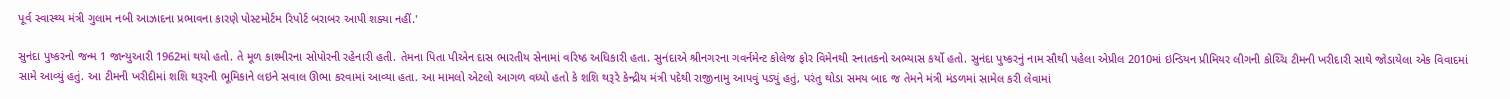પૂર્વ સ્વાસ્થ્ય મંત્રી ગુલામ નબી આઝાદના પ્રભાવના કારણે પોસ્ટમોર્ટમ રિપોર્ટ બરાબર આપી શક્યા નહીં.'

સુનંદા પુષ્કરનો જન્મ 1 જાન્યુઆરી 1962માં થયો હતો. તે મૂળ કાશ્મીરના સોપોરની રહેનારી હતી. તેમના પિતા પીએન દાસ ભારતીય સેનામાં વરિષ્ઠ અધિકારી હતા. સુનંદાએ શ્રીનગરના ગવર્નમેન્ટ કોલેજ ફોર વિમેનથી સ્નાતકનો અભ્યાસ કર્યો હતો. સુનંદા પુષ્કરનું નામ સૌથી પહેલા એપ્રીલ 2010માં ઇન્ડિયન પ્રીમિયર લીગની કોચ્ચિ ટીમની ખરીદારી સાથે જોડાયેલા એક વિવાદમાં સામે આવ્યું હતું. આ ટીમની ખરીદીમાં શશિ થરૂરની ભૂમિકાને લઇને સવાલ ઊભા કરવામાં આવ્યા હતા. આ મામલો એટલો આગળ વધ્યો હતો કે શશિ થરૂરે કેન્દ્રીય મંત્રી પદેથી રાજીનામુ આપવું પડ્યું હતું, પરંતુ થોડા સમય બાદ જ તેમને મંત્રી મંડળમાં સામેલ કરી લેવામાં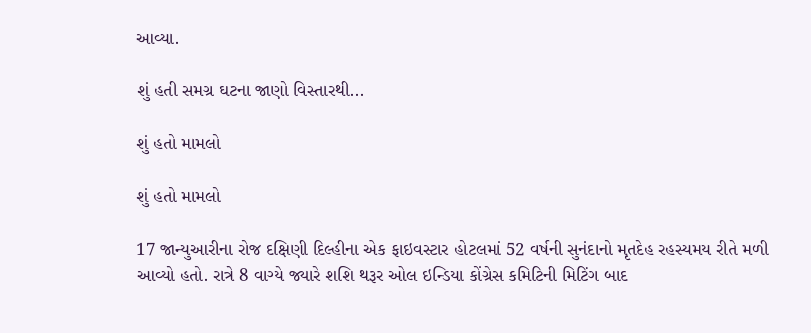આવ્યા.

શું હતી સમગ્ર ઘટના જાણો વિસ્તારથી...

શું હતો મામલો

શું હતો મામલો

17 જાન્યુઆરીના રોજ દક્ષિણી દિલ્હીના એક ફાઇવસ્ટાર હોટલમાં 52 વર્ષની સુનંદાનો મૃતદેહ રહસ્યમય રીતે મળી આવ્યો હતો. રાત્રે 8 વાગ્યે જ્યારે શશિ થરૂર ઓલ ઇન્ડિયા કોંગ્રેસ કમિટિની મિટિંગ બાદ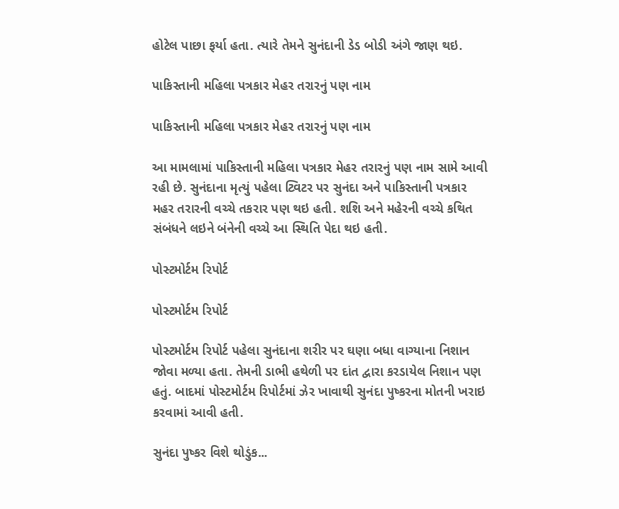હોટેલ પાછા ફર્યા હતા. ત્યારે તેમને સુનંદાની ડેડ બોડી અંગે જાણ થઇ.

પાકિસ્તાની મહિલા પત્રકાર મેહર તરારનું પણ નામ

પાકિસ્તાની મહિલા પત્રકાર મેહર તરારનું પણ નામ

આ મામલામાં પાકિસ્તાની મહિલા પત્રકાર મેહર તરારનું પણ નામ સામે આવી રહી છે. સુનંદાના મૃત્યું પહેલા ટ્વિટર પર સુનંદા અને પાકિસ્તાની પત્રકાર મહર તરારની વચ્ચે તકરાર પણ થઇ હતી. શશિ અને મહેરની વચ્ચે કથિત સંબંધને લઇને બંનેની વચ્ચે આ સ્થિતિ પેદા થઇ હતી.

પોસ્ટમોર્ટમ રિપોર્ટ

પોસ્ટમોર્ટમ રિપોર્ટ

પોસ્ટમોર્ટમ રિપોર્ટ પહેલા સુનંદાના શરીર પર ઘણા બધા વાગ્યાના નિશાન જોવા મળ્યા હતા. તેમની ડાભી હથેળી પર દાંત દ્વારા કરડાયેલ નિશાન પણ હતું. બાદમાં પોસ્ટમોર્ટમ રિપોર્ટમાં ઝેર ખાવાથી સુનંદા પુષ્કરના મોતની ખરાઇ કરવામાં આવી હતી.

સુનંદા પુષ્કર વિશે થોડુંક...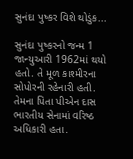સુનંદા પુષ્કર વિશે થોડુંક...

સુનંદા પુષ્કરનો જન્મ 1 જાન્યુઆરી 1962માં થયો હતો. તે મૂળ કાશ્મીરના સોપોરની રહેનારી હતી. તેમના પિતા પીએન દાસ ભારતીય સેનામાં વરિષ્ઠ અધિકારી હતા.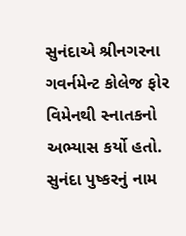સુનંદાએ શ્રીનગરના ગવર્નમેન્ટ કોલેજ ફોર વિમેનથી સ્નાતકનો અભ્યાસ કર્યો હતો. સુનંદા પુષ્કરનું નામ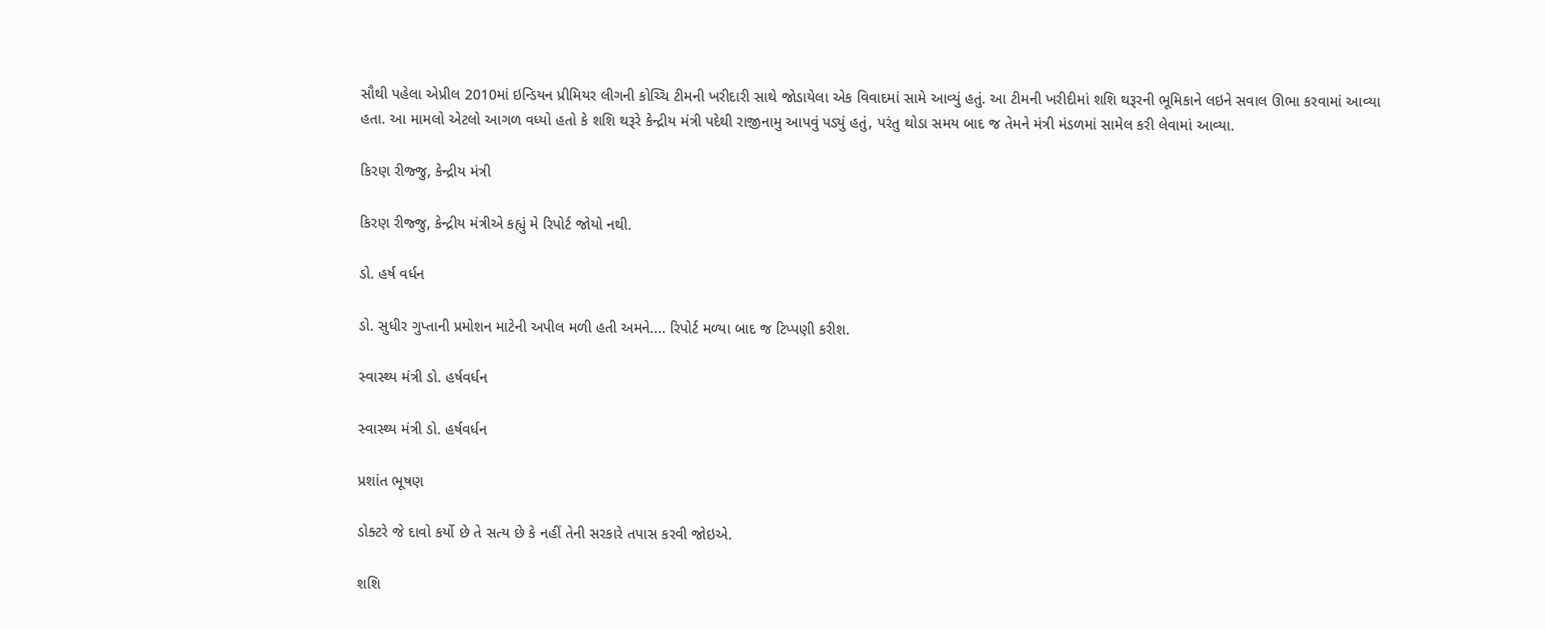સૌથી પહેલા એપ્રીલ 2010માં ઇન્ડિયન પ્રીમિયર લીગની કોચ્ચિ ટીમની ખરીદારી સાથે જોડાયેલા એક વિવાદમાં સામે આવ્યું હતું. આ ટીમની ખરીદીમાં શશિ થરૂરની ભૂમિકાને લઇને સવાલ ઊભા કરવામાં આવ્યા હતા. આ મામલો એટલો આગળ વધ્યો હતો કે શશિ થરૂરે કેન્દ્રીય મંત્રી પદેથી રાજીનામુ આપવું પડ્યું હતું, પરંતુ થોડા સમય બાદ જ તેમને મંત્રી મંડળમાં સામેલ કરી લેવામાં આવ્યા.

કિરણ રીજ્જુ, કેન્દ્રીય મંત્રી

કિરણ રીજ્જુ, કેન્દ્રીય મંત્રીએ કહ્યું મે રિપોર્ટ જોયો નથી.

ડો. હર્ષ વર્ધન

ડો. સુધીર ગુપ્તાની પ્રમોશન માટેની અપીલ મળી હતી અમને.... રિપોર્ટ મળ્યા બાદ જ ટિપ્પણી કરીશ.

સ્વાસ્થ્ય મંત્રી ડો. હર્ષવર્ધન

સ્વાસ્થ્ય મંત્રી ડો. હર્ષવર્ધન

પ્રશાંત ભૂષણ

ડોક્ટરે જે દાવો કર્યો છે તે સત્ય છે કે નહીં તેની સરકારે તપાસ કરવી જોઇએ.

શશિ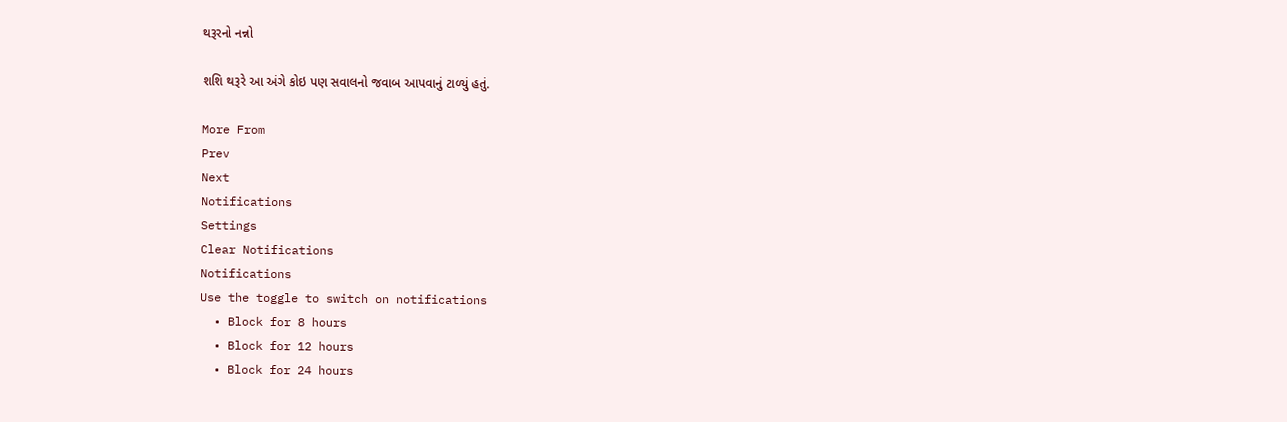થરૂરનો નન્નો

શશિ થરૂરે આ અંગે કોઇ પણ સવાલનો જવાબ આપવાનું ટાળ્યું હતું.

More From
Prev
Next
Notifications
Settings
Clear Notifications
Notifications
Use the toggle to switch on notifications
  • Block for 8 hours
  • Block for 12 hours
  • Block for 24 hours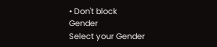• Don't block
Gender
Select your Gender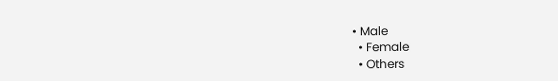• Male
  • Female
  • Others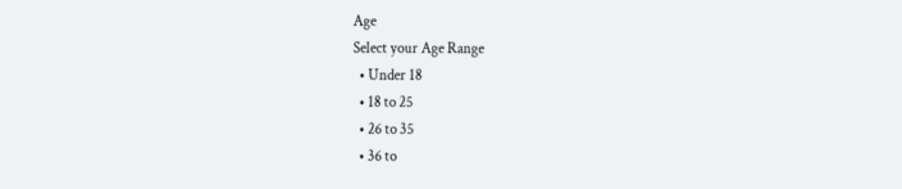Age
Select your Age Range
  • Under 18
  • 18 to 25
  • 26 to 35
  • 36 to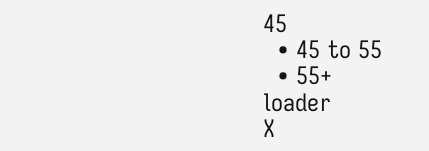45
  • 45 to 55
  • 55+
loader
X